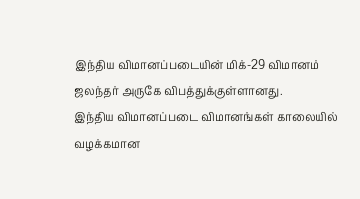இந்திய விமானப்படையின் மிக்-29 விமானம் ஜலந்தர் அருகே விபத்துக்குள்ளானது.
இந்திய விமானப்படை விமானங்கள் காலையில் வழக்கமான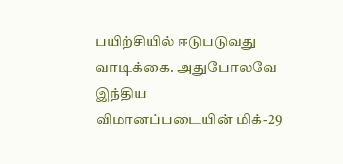பயிற்சியில் ஈடுபடுவது வாடிக்கை. அதுபோலவே இந்திய விமானப்படையின் மிக்-29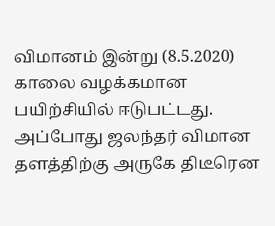விமானம் இன்று (8.5.2020) காலை வழக்கமான பயிற்சியில் ஈடுபட்டது. அப்போது ஜலந்தர் விமான தளத்திற்கு அருகே திடீரென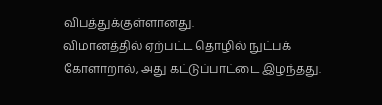விபத்துக்குள்ளானது.
விமானத்தில் ஏற்பட்ட தொழில் நுட்பக் கோளாறால், அது கட்டுப்பாட்டை இழந்தது.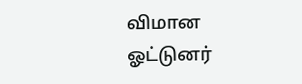விமான ஓட்டுனர்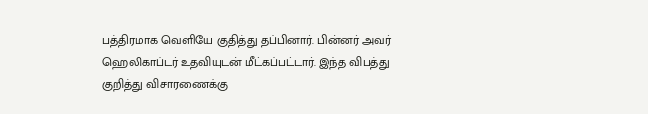பத்திரமாக வெளியே குதித்து தப்பினார். பின்னர் அவர் ஹெலிகாப்டர் உதவியுடன் மீட்கப்பட்டார். இந்த விபத்து குறித்து விசாரணைக்கு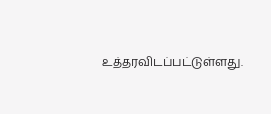உத்தரவிடப்பட்டுள்ளது.